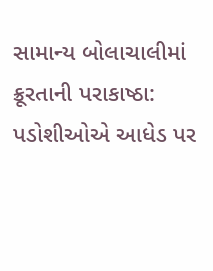સામાન્ય બોલાચાલીમાં ક્રૂરતાની પરાકાષ્ઠા: પડોશીઓએ આધેડ પર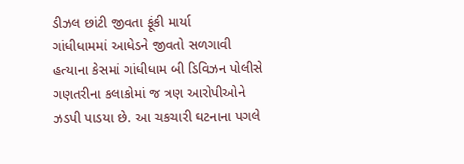ડીઝલ છાંટી જીવતા ફૂંકી માર્યા
ગાંધીધામમાં આધેડને જીવતો સળગાવી હત્યાના કેસમાં ગાંધીધામ બી ડિવિઝન પોલીસે ગણતરીના કલાકોમાં જ ત્રણ આરોપીઓને ઝડપી પાડયા છે. આ ચકચારી ઘટનાના પગલે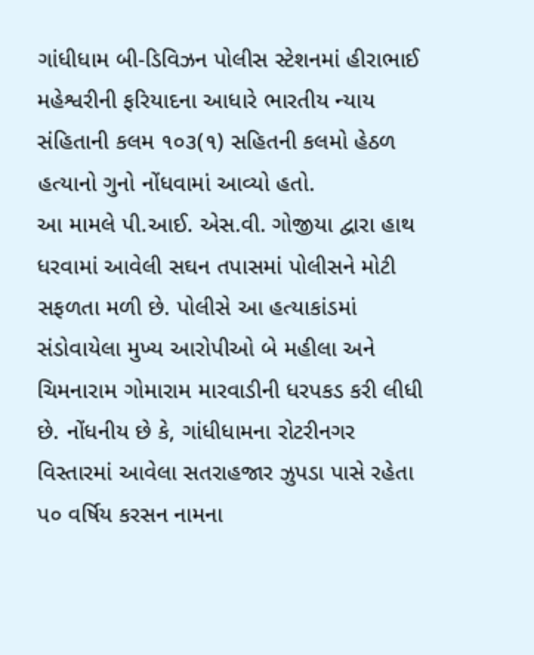ગાંધીધામ બી-ડિવિઝન પોલીસ સ્ટેશનમાં હીરાભાઈ મહેશ્વરીની ફરિયાદના આધારે ભારતીય ન્યાય સંહિતાની કલમ ૧૦૩(૧) સહિતની કલમો હેઠળ હત્યાનો ગુનો નોંધવામાં આવ્યો હતો.
આ મામલે પી.આઈ. એસ.વી. ગોજીયા દ્વારા હાથ ધરવામાં આવેલી સઘન તપાસમાં પોલીસને મોટી સફળતા મળી છે. પોલીસે આ હત્યાકાંડમાં સંડોવાયેલા મુખ્ય આરોપીઓ બે મહીલા અને ચિમનારામ ગોમારામ મારવાડીની ધરપકડ કરી લીધી છે. નોંધનીય છે કે, ગાંધીધામના રોટરીનગર વિસ્તારમાં આવેલા સતરાહજાર ઝુપડા પાસે રહેતા પ૦ વર્ષિય કરસન નામના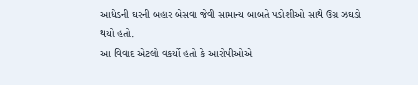આધેડની ઘરની બહાર બેસવા જેવી સામાન્ય બાબતે પડોશીઓ સાથે ઉગ્ર ઝઘડો થયો હતો.
આ વિવાદ એટલો વકર્યો હતો કે આરોપીઓએ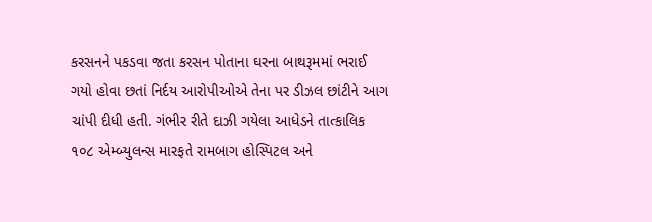કરસનને પકડવા જતા કરસન પોતાના ઘરના બાથરૂમમાં ભરાઈ ગયો હોવા છતાં નિર્દય આરોપીઓએ તેના પર ડીઝલ છાંટીને આગ ચાંપી દીધી હતી. ગંભીર રીતે દાઝી ગયેલા આધેડને તાત્કાલિક ૧૦૮ એમ્બ્યુલન્સ મારફતે રામબાગ હોસ્પિટલ અને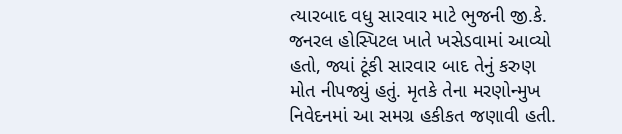ત્યારબાદ વધુ સારવાર માટે ભુજની જી.કે. જનરલ હોસ્પિટલ ખાતે ખસેડવામાં આવ્યો હતો, જ્યાં ટૂંકી સારવાર બાદ તેનું કરુણ મોત નીપજ્યું હતું. મૃતકે તેના મરણોન્મુખ નિવેદનમાં આ સમગ્ર હકીકત જણાવી હતી.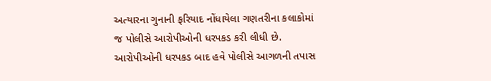અત્યારના ગુનાની ફરિયાદ નોંધાયેલા ગણતરીના કલાકોમાં જ પોલીસે આરોપીઓની ધરપકડ કરી લીધી છે. આરોપીઓની ધરપકડ બાદ હવે પોલીસે આગળની તપાસ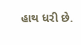હાથ ધરી છે.